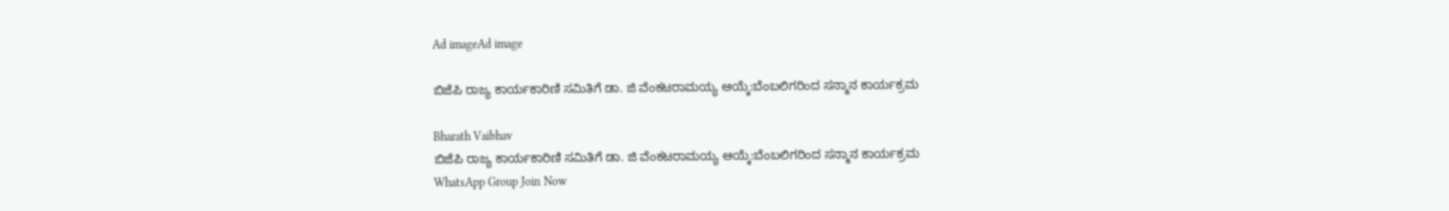Ad imageAd image

ಬಿಜೆಪಿ ರಾಜ್ಯ ಕಾರ್ಯಕಾರಿಣಿ ಸಮಿತಿಗೆ ಡಾ. ಜಿ ವೆಂಕಟರಾಮಯ್ಯ ಆಯ್ಕೆ:ಬೆಂಬಲಿಗರಿಂದ ಸನ್ಮಾನ ಕಾರ್ಯಕ್ರಮ

Bharath Vaibhav
ಬಿಜೆಪಿ ರಾಜ್ಯ ಕಾರ್ಯಕಾರಿಣಿ ಸಮಿತಿಗೆ ಡಾ. ಜಿ ವೆಂಕಟರಾಮಯ್ಯ ಆಯ್ಕೆ:ಬೆಂಬಲಿಗರಿಂದ ಸನ್ಮಾನ ಕಾರ್ಯಕ್ರಮ
WhatsApp Group Join Now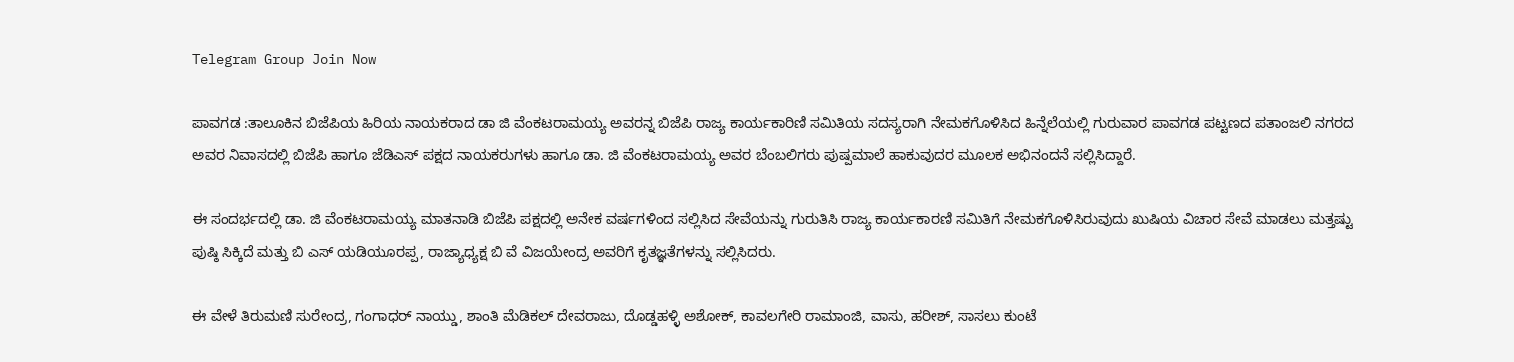Telegram Group Join Now

ಪಾವಗಡ :ತಾಲೂಕಿನ ಬಿಜೆಪಿಯ ಹಿರಿಯ ನಾಯಕರಾದ ಡಾ ಜಿ ವೆಂಕಟರಾಮಯ್ಯ ಅವರನ್ನ ಬಿಜೆಪಿ ರಾಜ್ಯ ಕಾರ್ಯಕಾರಿಣಿ ಸಮಿತಿಯ ಸದಸ್ಯರಾಗಿ ನೇಮಕಗೊಳಿಸಿದ ಹಿನ್ನೆಲೆಯಲ್ಲಿ ಗುರುವಾರ ಪಾವಗಡ ಪಟ್ಟಣದ ಪತಾಂಜಲಿ ನಗರದ ಅವರ ನಿವಾಸದಲ್ಲಿ ಬಿಜೆಪಿ ಹಾಗೂ ಜೆಡಿಎಸ್ ಪಕ್ಷದ ನಾಯಕರುಗಳು ಹಾಗೂ ಡಾ. ಜಿ ವೆಂಕಟರಾಮಯ್ಯ ಅವರ ಬೆಂಬಲಿಗರು ಪುಷ್ಪಮಾಲೆ ಹಾಕುವುದರ ಮೂಲಕ ಅಭಿನಂದನೆ ಸಲ್ಲಿಸಿದ್ದಾರೆ.

ಈ ಸಂದರ್ಭದಲ್ಲಿ ಡಾ. ಜಿ ವೆಂಕಟರಾಮಯ್ಯ ಮಾತನಾಡಿ ಬಿಜೆಪಿ ಪಕ್ಷದಲ್ಲಿ ಅನೇಕ ವರ್ಷಗಳಿಂದ ಸಲ್ಲಿಸಿದ ಸೇವೆಯನ್ನು ಗುರುತಿಸಿ ರಾಜ್ಯ ಕಾರ್ಯಕಾರಣಿ ಸಮಿತಿಗೆ ನೇಮಕಗೊಳಿಸಿರುವುದು ಖುಷಿಯ ವಿಚಾರ ಸೇವೆ ಮಾಡಲು ಮತ್ತಷ್ಟು ಪುಷ್ಠಿ ಸಿಕ್ಕಿದೆ ಮತ್ತು ಬಿ ಎಸ್ ಯಡಿಯೂರಪ್ಪ, ರಾಜ್ಯಾಧ್ಯಕ್ಷ ಬಿ ವೆ ವಿಜಯೇಂದ್ರ ಅವರಿಗೆ ಕೃತಜ್ಞತೆಗಳನ್ನು ಸಲ್ಲಿಸಿದರು.

ಈ ವೇಳೆ ತಿರುಮಣಿ ಸುರೇಂದ್ರ, ಗಂಗಾಧರ್ ನಾಯ್ಡು, ಶಾಂತಿ ಮೆಡಿಕಲ್ ದೇವರಾಜು, ದೊಡ್ಡಹಳ್ಳಿ ಅಶೋಕ್, ಕಾವಲಗೇರಿ ರಾಮಾಂಜಿ, ವಾಸು, ಹರೀಶ್, ಸಾಸಲು ಕುಂಟೆ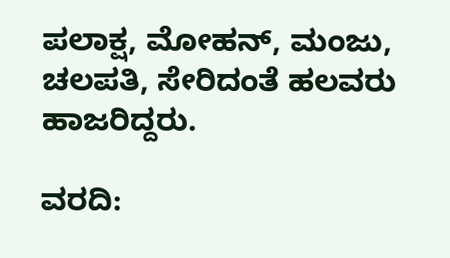ಪಲಾಕ್ಷ, ಮೋಹನ್, ಮಂಜು, ಚಲಪತಿ, ಸೇರಿದಂತೆ ಹಲವರು ಹಾಜರಿದ್ದರು.

ವರದಿ: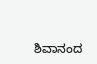ಶಿವಾನಂದ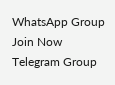WhatsApp Group Join Now
Telegram Group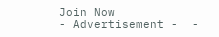Join Now
- Advertisement -  -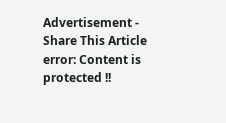Advertisement -
Share This Article
error: Content is protected !!